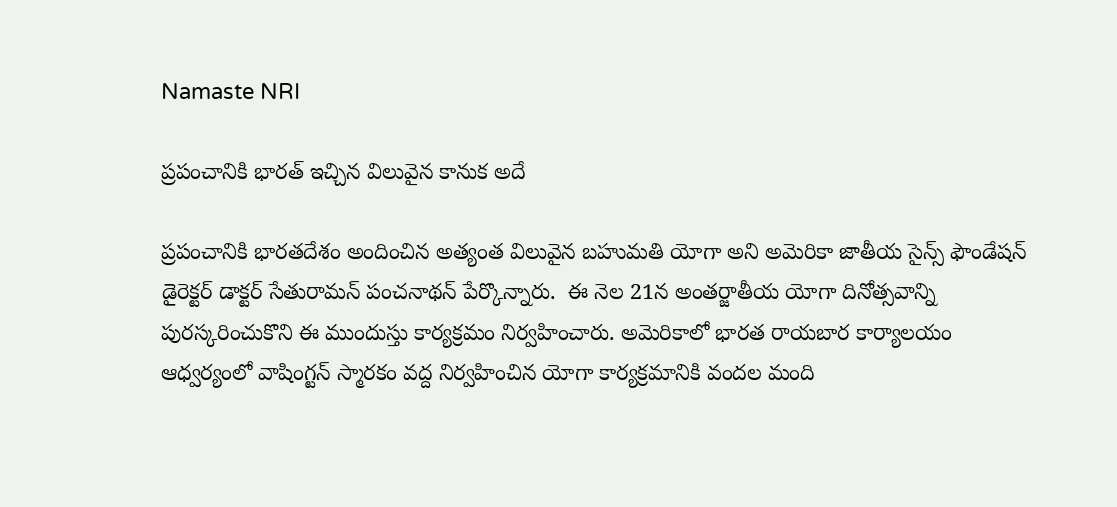Namaste NRI

ప్రపంచానికి భారత్‌ ఇచ్చిన విలువైన కానుక అదే

ప్రపంచానికి భారతదేశం అందించిన అత్యంత విలువైన బహుమతి యోగా అని అమెరికా జాతీయ సైన్స్‌ ఫౌండేషన్‌ డైరెక్టర్‌ డాక్టర్‌ సేతురామన్‌ పంచనాథన్‌ పేర్కొన్నారు.  ఈ నెల 21న అంతర్జాతీయ యోగా దినోత్సవాన్ని  పురస్కరించుకొని ఈ ముందుస్తు కార్యక్రమం నిర్వహించారు. అమెరికాలో భారత రాయబార కార్యాలయం ఆధ్వర్యంలో వాషింగ్టన్‌ స్మారకం వద్ద నిర్వహించిన యోగా కార్యక్రమానికి వందల మంది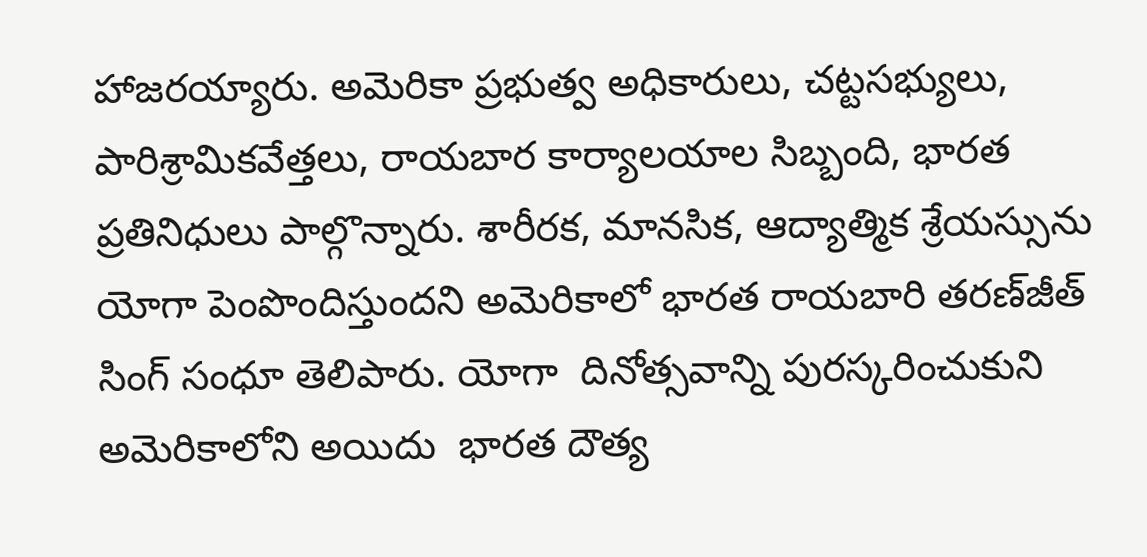హాజరయ్యారు. అమెరికా ప్రభుత్వ అధికారులు, చట్టసభ్యులు, పారిశ్రామికవేత్తలు, రాయబార కార్యాలయాల సిబ్బంది, భారత ప్రతినిధులు పాల్గొన్నారు. శారీరక, మానసిక, ఆద్యాత్మిక శ్రేయస్సును యోగా పెంపొందిస్తుందని అమెరికాలో భారత రాయబారి తరణ్‌జీత్‌ సింగ్‌ సంధూ తెలిపారు. యోగా  దినోత్సవాన్ని పురస్కరించుకుని అమెరికాలోని అయిదు  భారత దౌత్య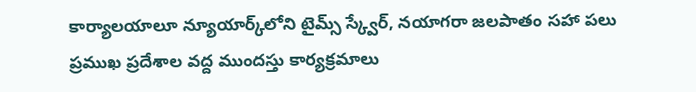కార్యాలయాలూ న్యూయార్క్‌లోని టైమ్స్‌ స్క్వేర్‌, నయాగరా జలపాతం సహా పలు ప్రముఖ ప్రదేశాల వద్ద ముందస్తు కార్యక్రమాలు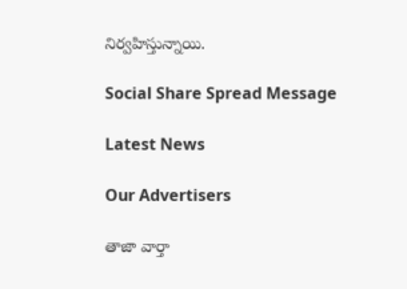నిర్వహిస్తున్నాయి.

Social Share Spread Message

Latest News

Our Advertisers

తాజా వార్తా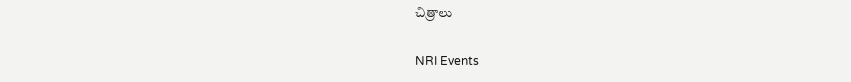చిత్రాలు

NRI Events